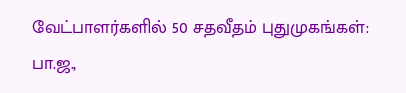வேட்பாளர்களில் 50 சதவீதம் புதுமுகங்கள்: பா.ஜ.,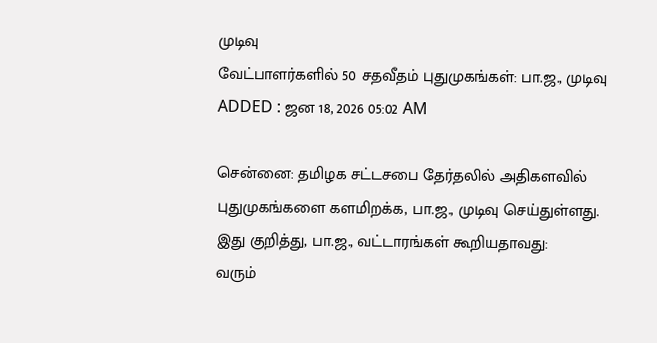முடிவு
வேட்பாளர்களில் 50 சதவீதம் புதுமுகங்கள்: பா.ஜ., முடிவு
ADDED : ஜன 18, 2026 05:02 AM

சென்னை: தமிழக சட்டசபை தேர்தலில் அதிகளவில் புதுமுகங்களை களமிறக்க, பா.ஜ., முடிவு செய்துள்ளது.
இது குறித்து, பா.ஜ., வட்டாரங்கள் கூறியதாவது:
வரும்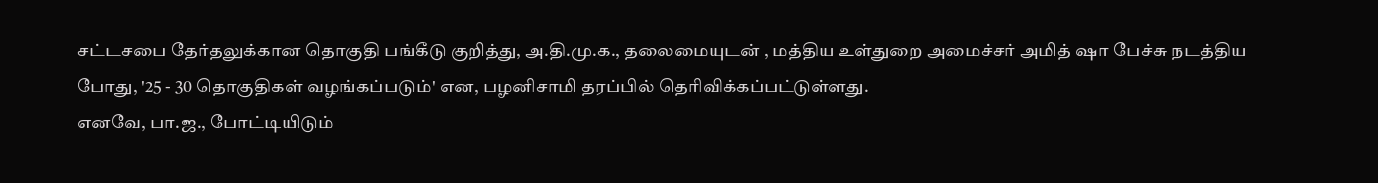சட்டசபை தேர்தலுக்கான தொகுதி பங்கீடு குறித்து, அ.தி.மு.க., தலைமையுடன் , மத்திய உள்துறை அமைச்சர் அமித் ஷா பேச்சு நடத்திய போது, '25 - 30 தொகுதிகள் வழங்கப்படும்' என, பழனிசாமி தரப்பில் தெரிவிக்கப்பட்டுள்ளது.
எனவே, பா.ஜ., போட்டியிடும்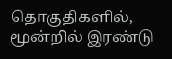தொகுதிகளில், மூன்றில் இரண்டு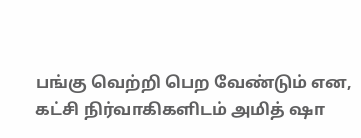பங்கு வெற்றி பெற வேண்டும் என, கட்சி நிர்வாகிகளிடம் அமித் ஷா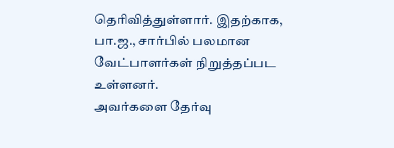தெரிவித்துள்ளார். இதற்காக, பா.ஜ., சார்பில் பலமான வேட்பாளர்கள் நிறுத்தப்பட உள்ளனர்.
அவர்களை தேர்வு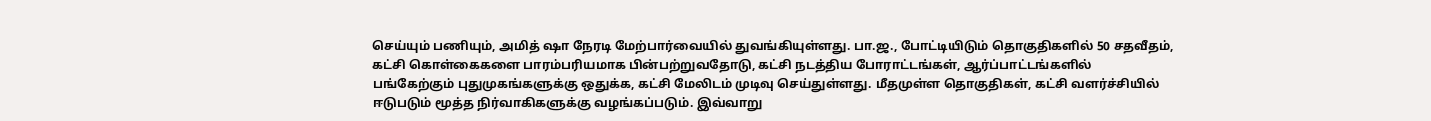செய்யும் பணியும், அமித் ஷா நேரடி மேற்பார்வையில் துவங்கியுள்ளது. பா.ஜ., போட்டியிடும் தொகுதிகளில் 50 சதவீதம், கட்சி கொள்கைகளை பாரம்பரியமாக பின்பற்றுவதோடு, கட்சி நடத்திய போராட்டங்கள், ஆர்ப்பாட்டங்களில் பங்கேற்கும் புதுமுகங்களுக்கு ஒதுக்க, கட்சி மேலிடம் முடிவு செய்துள்ளது. மீதமுள்ள தொகுதிகள், கட்சி வளர்ச்சியில் ஈடுபடும் மூத்த நிர்வாகிகளுக்கு வழங்கப்படும். இவ்வாறு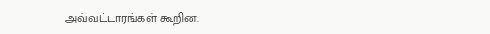அவ்வட்டாரங்கள் கூறின.